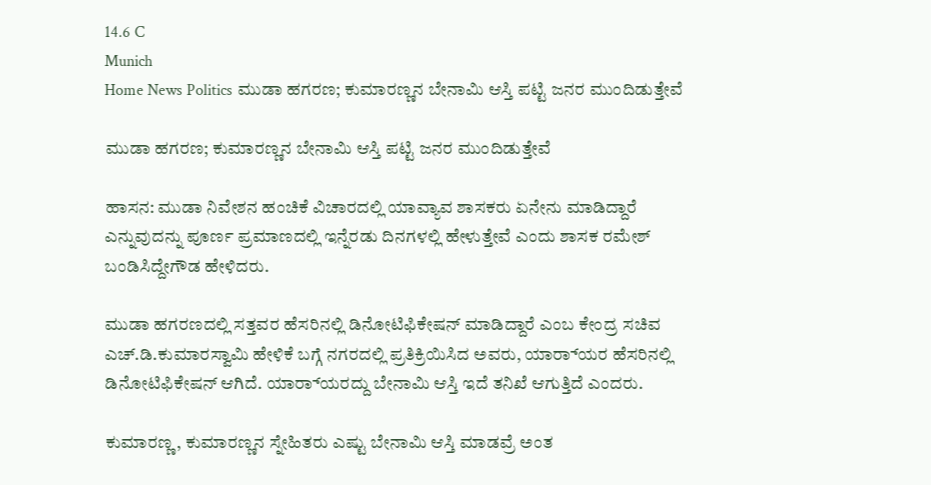14.6 C
Munich
Home News Politics ಮುಡಾ ಹಗರಣ; ಕುಮಾರಣ್ಣನ ಬೇನಾಮಿ ಆಸ್ತಿ ಪಟ್ಟಿ ಜನರ ಮುಂದಿಡುತ್ತೇವೆ

ಮುಡಾ ಹಗರಣ; ಕುಮಾರಣ್ಣನ ಬೇನಾಮಿ ಆಸ್ತಿ ಪಟ್ಟಿ ಜನರ ಮುಂದಿಡುತ್ತೇವೆ

ಹಾಸನ: ಮುಡಾ ನಿವೇಶನ ಹಂಚಿಕೆ ವಿಚಾರದಲ್ಲಿ ಯಾವ್ಯಾವ ಶಾಸಕರು ಏನೇನು ಮಾಡಿದ್ದಾರೆ ಎನ್ನುವುದನ್ನು ಪೂರ್ಣ ಪ್ರಮಾಣದಲ್ಲಿ ಇನ್ನೆರಡು ದಿನಗಳಲ್ಲಿ ಹೇಳುತ್ತೇವೆ ಎಂದು ಶಾಸಕ ರಮೇಶ್ ಬಂಡಿಸಿದ್ದೇಗೌಡ ಹೇಳಿದರು.

ಮುಡಾ ಹಗರಣದಲ್ಲಿ ಸತ್ತವರ ಹೆಸರಿನಲ್ಲಿ ಡಿನೋಟಿಫಿಕೇಷನ್ ಮಾಡಿದ್ದಾರೆ ಎಂಬ ಕೇಂದ್ರ ಸಚಿವ ಎಚ್.ಡಿ.ಕುಮಾರಸ್ವಾಮಿ ಹೇಳಿಕೆ ಬಗ್ಗೆ ನಗರದಲ್ಲಿ ಪ್ರತಿಕ್ರಿಯಿಸಿದ ಅವರು, ಯಾ‌‌ರ‌್ಯಾರ ಹೆಸರಿನಲ್ಲಿ ಡಿನೋಟಿಫಿಕೇಷನ್ ಆಗಿದೆ. ಯಾ‌ರ‌್ಯಾರದ್ದು ಬೇನಾಮಿ ಆಸ್ತಿ ಇದೆ ತನಿಖೆ ಆಗುತ್ತಿದೆ ಎಂದರು.

ಕುಮಾರಣ್ಣ, ಕುಮಾರಣ್ಣನ ಸ್ನೇಹಿತರು ಎಷ್ಟು ಬೇನಾಮಿ ಆಸ್ತಿ ಮಾಡವ್ರೆ ಅಂತ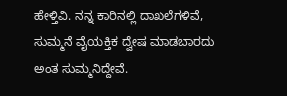ಹೇಳ್ತಿವಿ. ನನ್ನ ಕಾರಿನಲ್ಲಿ ದಾಖಲೆಗಳಿವೆ, ಸುಮ್ಮನೆ ವೈಯಕ್ತಿಕ ದ್ವೇಷ ಮಾಡಬಾರದು ಅಂತ ಸುಮ್ಮನಿದ್ದೇವೆ.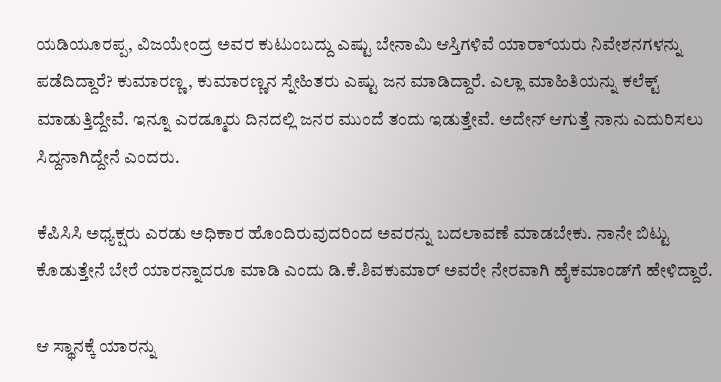ಯಡಿಯೂರಪ್ಪ, ವಿಜಯೇಂದ್ರ ಅವರ ಕುಟುಂಬದ್ದು ಎಷ್ಟು ಬೇನಾಮಿ ಆಸ್ತಿಗಳಿವೆ ಯಾ‌ರ‌್ಯಾರು ನಿವೇಶನಗಳನ್ನು ಪಡೆದಿದ್ದಾರೆ? ಕುಮಾರಣ್ಣ, ಕುಮಾರಣ್ಣನ ಸ್ನೇಹಿತರು ಎಷ್ಟು ಜನ ಮಾಡಿದ್ದಾರೆ. ಎಲ್ಲಾ ಮಾಹಿತಿಯನ್ನು ಕಲೆಕ್ಟ್ ಮಾಡುತ್ತಿದ್ದೇವೆ. ಇನ್ನೂ ಎರಡ್ಮೂರು ದಿನದಲ್ಲಿ ಜನರ ಮುಂದೆ ತಂದು ಇಡುತ್ತೇವೆ. ಅದೇನ್ ಆಗುತ್ತೆ ನಾನು ಎದುರಿಸಲು ಸಿದ್ದನಾಗಿದ್ದೇನೆ ಎಂದರು.

ಕೆಪಿಸಿಸಿ ಅಧ್ಯಕ್ಷರು ಎರಡು ಅಧಿಕಾರ ಹೊಂದಿರುವುದರಿಂದ ಅವರನ್ನು ಬದಲಾವಣೆ ಮಾಡಬೇಕು. ನಾನೇ ಬಿಟ್ಟು ಕೊಡುತ್ತೇನೆ ಬೇರೆ ಯಾರನ್ನಾದರೂ ಮಾಡಿ ಎಂದು ಡಿ.ಕೆ.ಶಿವಕುಮಾರ್ ಅವರೇ ನೇರವಾಗಿ ಹೈಕಮಾಂಡ್‌ಗೆ ಹೇಳಿದ್ದಾರೆ‌.

ಆ ಸ್ಥಾನಕ್ಕೆ ಯಾರನ್ನು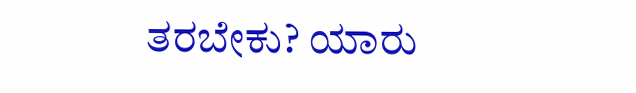ತರಬೇಕು? ಯಾರು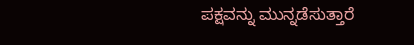ಪಕ್ಷವನ್ನು ಮುನ್ನಡೆಸುತ್ತಾರೆ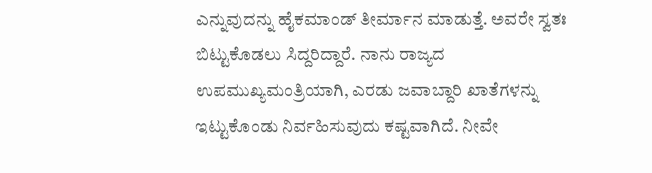ಎನ್ನುವುದನ್ನು ಹೈಕಮಾಂಡ್ ತೀರ್ಮಾನ ಮಾಡುತ್ತೆ. ಅವರೇ ಸ್ವತಃ ಬಿಟ್ಟುಕೊಡಲು ಸಿದ್ದರಿದ್ದಾರೆ. ನಾನು ರಾಜ್ಯದ ಉಪಮುಖ್ಯಮಂತ್ರಿಯಾಗಿ, ಎರಡು ಜವಾಬ್ದಾರಿ ಖಾತೆಗಳನ್ನು ಇಟ್ಟುಕೊಂಡು ನಿರ್ವಹಿಸುವುದು ಕಷ್ಟವಾಗಿದೆ. ನೀವೇ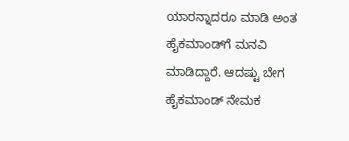ಯಾರನ್ನಾದರೂ ಮಾಡಿ ಅಂತ ಹೈಕಮಾಂಡ್‌ಗೆ ಮನವಿ ಮಾಡಿದ್ದಾರೆ. ಆದಷ್ಟು ಬೇಗ ಹೈಕಮಾಂಡ್ ನೇಮಕ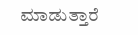ಮಾಡುತ್ತಾರೆ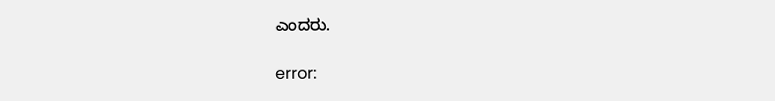ಎಂದರು.

error: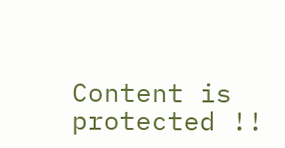Content is protected !!